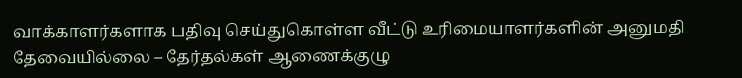வாக்காளர்களாக பதிவு செய்துகொள்ள வீட்டு உரிமையாளர்களின் அனுமதி தேவையில்லை – தேர்தல்கள் ஆணைக்குழு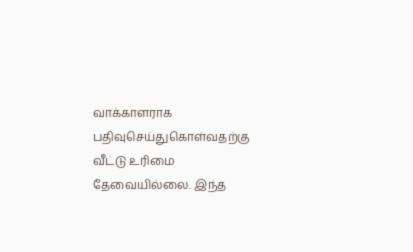வாக்காளராக பதிவுசெய்துகொள்வதற்கு வீட்டு உரிமை தேவையில்லை. இந்த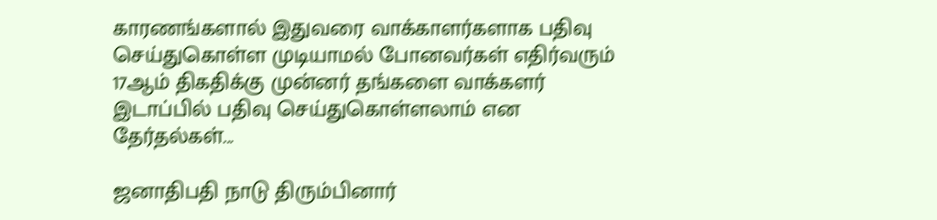காரணங்களால் இதுவரை வாக்காளர்களாக பதிவு செய்துகொள்ள முடியாமல் போனவர்கள் எதிர்வரும் 17ஆம் திகதிக்கு முன்னர் தங்களை வாக்களர் இடாப்பில் பதிவு செய்துகொள்ளலாம் என தேர்தல்கள்...

ஜனாதிபதி நாடு திரும்பினார்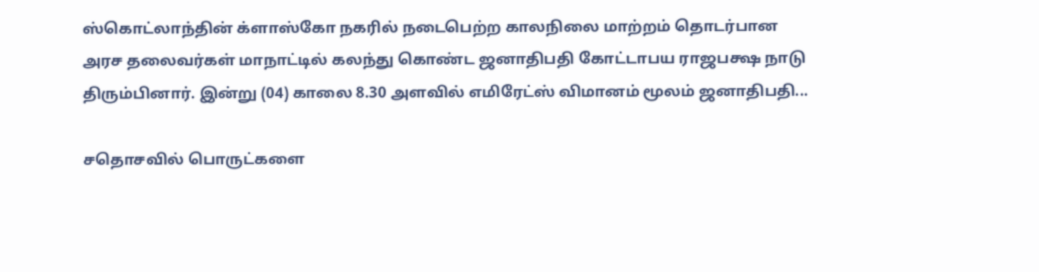ஸ்கொட்லாந்தின் க்ளாஸ்கோ நகரில் நடைபெற்ற காலநிலை மாற்றம் தொடர்பான அரச தலைவர்கள் மாநாட்டில் கலந்து கொண்ட ஜனாதிபதி கோட்டாபய ராஜபக்ஷ நாடு திரும்பினார். இன்று (04) காலை 8.30 அளவில் எமிரேட்ஸ் விமானம் மூலம் ஜனாதிபதி...

சதொசவில் பொருட்களை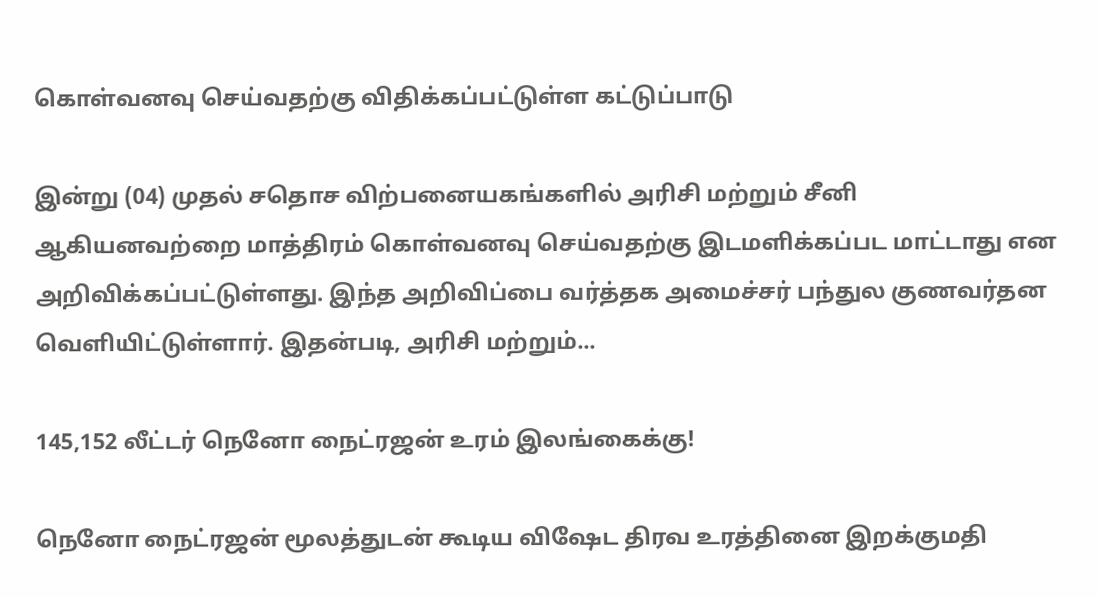கொள்வனவு செய்வதற்கு விதிக்கப்பட்டுள்ள கட்டுப்பாடு

இன்று (04) முதல் சதொச விற்பனையகங்களில் அரிசி மற்றும் சீனி ஆகியனவற்றை மாத்திரம் கொள்வனவு செய்வதற்கு இடமளிக்கப்பட மாட்டாது என அறிவிக்கப்பட்டுள்ளது. இந்த அறிவிப்பை வர்த்தக அமைச்சர் பந்துல குணவர்தன வெளியிட்டுள்ளார். இதன்படி, அரிசி மற்றும்...

145,152 லீட்டர் நெனோ நைட்ரஜன் உரம் இலங்கைக்கு!

நெனோ நைட்ரஜன் மூலத்துடன் கூடிய விஷேட திரவ உரத்தினை இறக்குமதி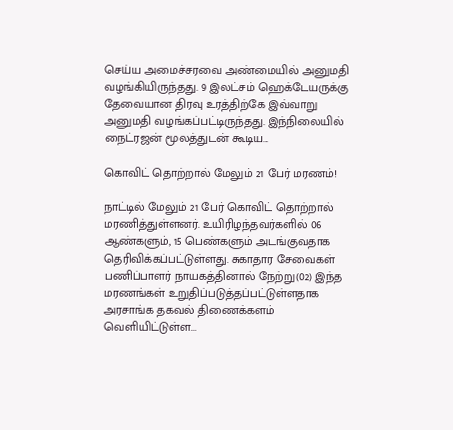செய்ய அமைச்சரவை அண்மையில் அனுமதி வழங்கியிருந்தது. 9 இலட்சம் ஹெக்டேயருக்கு தேவையான திரவு உரத்திற்கே இவ்வாறு அனுமதி வழங்கப்பட்டிருந்தது. இந்நிலையில் நைட்ரஜன் மூலத்துடன் கூடிய...

கொவிட் தொற்றால் மேலும் 21 பேர் மரணம்!

நாட்டில் மேலும் 21 பேர் கொவிட் தொற்றால் மரணித்துள்ளனர். உயிரிழந்தவர்களில் 06 ஆண்களும், 15 பெண்களும் அடங்குவதாக தெரிவிக்கப்பட்டுள்ளது. சுகாதார சேவைகள் பணிப்பாளர் நாயகத்தினால் நேற்று(02) இந்த மரணங்கள் உறுதிப்படுத்தப்பட்டுள்ளதாக அரசாங்க தகவல் திணைக்களம் வெளியிட்டுள்ள...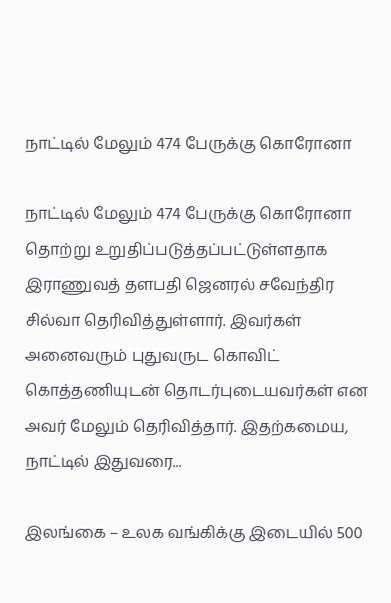நாட்டில் மேலும் 474 பேருக்கு கொரோனா

நாட்டில் மேலும் 474 பேருக்கு கொரோனா தொற்று உறுதிப்படுத்தப்பட்டுள்ளதாக இராணுவத் தளபதி ஜெனரல் சவேந்திர சில்வா தெரிவித்துள்ளார். இவர்கள் அனைவரும் புதுவருட கொவிட் கொத்தணியுடன் தொடர்புடையவர்கள் என அவர் மேலும் தெரிவித்தார். இதற்கமைய, நாட்டில் இதுவரை...

இலங்கை – உலக வங்கிக்கு இடையில் 500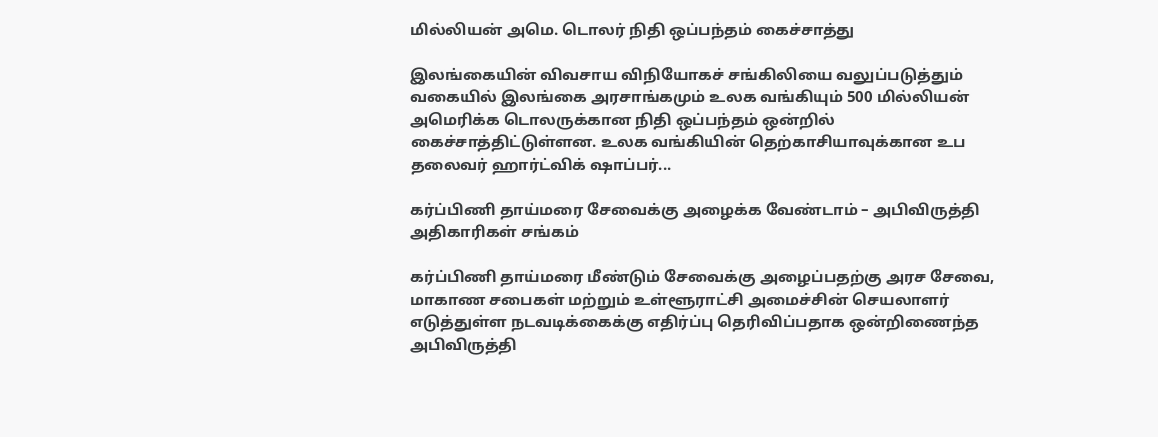மில்லியன் அமெ. டொலர் நிதி ஒப்பந்தம் கைச்சாத்து

இலங்கையின் விவசாய விநியோகச் சங்கிலியை வலுப்படுத்தும் வகையில் இலங்கை அரசாங்கமும் உலக வங்கியும் 500 மில்லியன் அமெரிக்க டொலருக்கான நிதி ஒப்பந்தம் ஒன்றில் கைச்சாத்திட்டுள்ளன. உலக வங்கியின் தெற்காசியாவுக்கான உப தலைவர் ஹார்ட்விக் ஷாப்பர்...

கர்ப்பிணி தாய்மரை சேவைக்கு அழைக்க வேண்டாம் – அபிவிருத்தி அதிகாரிகள் சங்கம்

கர்ப்பிணி தாய்மரை மீண்டும் சேவைக்கு அழைப்பதற்கு அரச சேவை, மாகாண சபைகள் மற்றும் உள்ளூராட்சி அமைச்சின் செயலாளர் எடுத்துள்ள நடவடிக்கைக்கு எதிர்ப்பு தெரிவிப்பதாக ஒன்றிணைந்த அபிவிருத்தி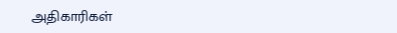அதிகாரிகள்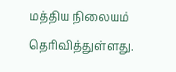மத்திய நிலையம் தெரிவித்துள்ளது.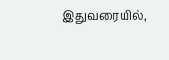இதுவரையில்,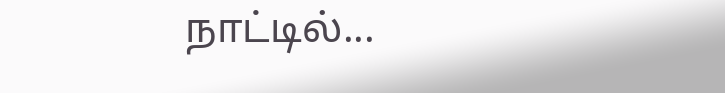நாட்டில்...